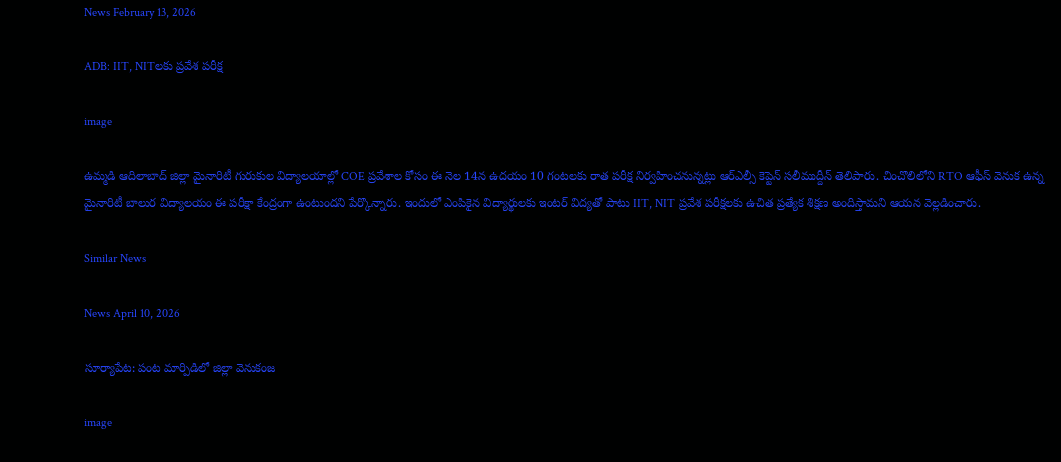News February 13, 2026

ADB: IIT, NITలకు ‌ప్రవేశ పరీక్ష

image

ఉమ్మడి ఆదిలాబాద్ జిల్లా మైనారిటీ గురుకుల విద్యాలయాల్లో COE ప్రవేశాల కోసం ఈ నెల 14న ఉదయం 10 గంటలకు రాత పరీక్ష నిర్వహించనున్నట్లు ఆర్ఎల్సీ కెప్టెన్ సలీముద్దీన్ తెలిపారు. చించొలిలోని RTO ఆఫీస్ వెనుక ఉన్న మైనారిటీ బాలుర విద్యాలయం ఈ పరీక్షా కేంద్రంగా ఉంటుందని పేర్కొన్నారు. ఇందులో ఎంపికైన విద్యార్థులకు ఇంటర్ విద్యతో పాటు IIT, NIT ప్రవేశ పరీక్షలకు ఉచిత ప్రత్యేక శిక్షణ అందిస్తామని ఆయన వెల్లడించారు.

Similar News

News April 10, 2026

సూర్యాపేట: పంట మార్పిడిలో జిల్లా వెనుకంజ

image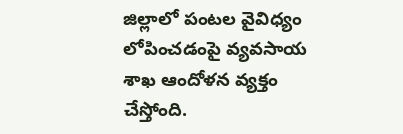జిల్లాలో పంటల వైవిధ్యం లోపించడంపై వ్యవసాయ శాఖ ఆందోళన వ్యక్తం చేస్తోంది.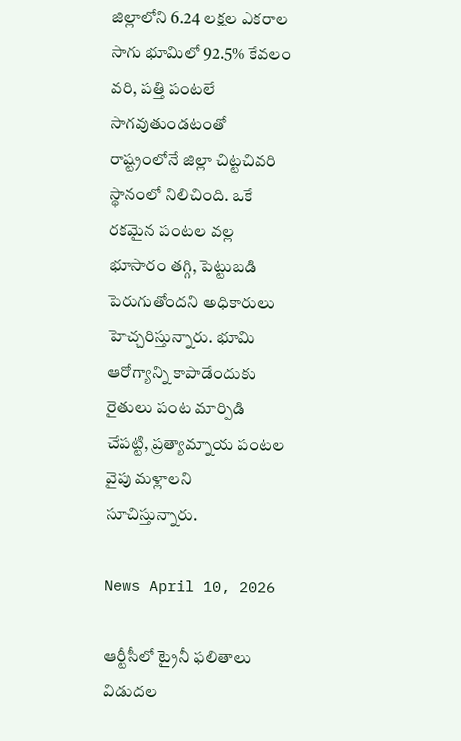జిల్లాలోని 6.24 లక్షల ఎకరాల సాగు భూమిలో 92.5% కేవలం వరి, పత్తి పంటలే సాగవుతుండటంతో రాష్ట్రంలోనే జిల్లా చిట్టచివరి స్థానంలో నిలిచింది. ఒకే రకమైన పంటల వల్ల భూసారం తగ్గి, పెట్టుబడి పెరుగుతోందని అధికారులు హెచ్చరిస్తున్నారు. భూమి ఆరోగ్యాన్ని కాపాడేందుకు రైతులు పంట మార్పిడి చేపట్టి, ప్రత్యామ్నాయ పంటల వైపు మళ్లాలని సూచిస్తున్నారు.

News April 10, 2026

ఆర్టీసీలో ట్రైనీ ఫలితాలు విడుదల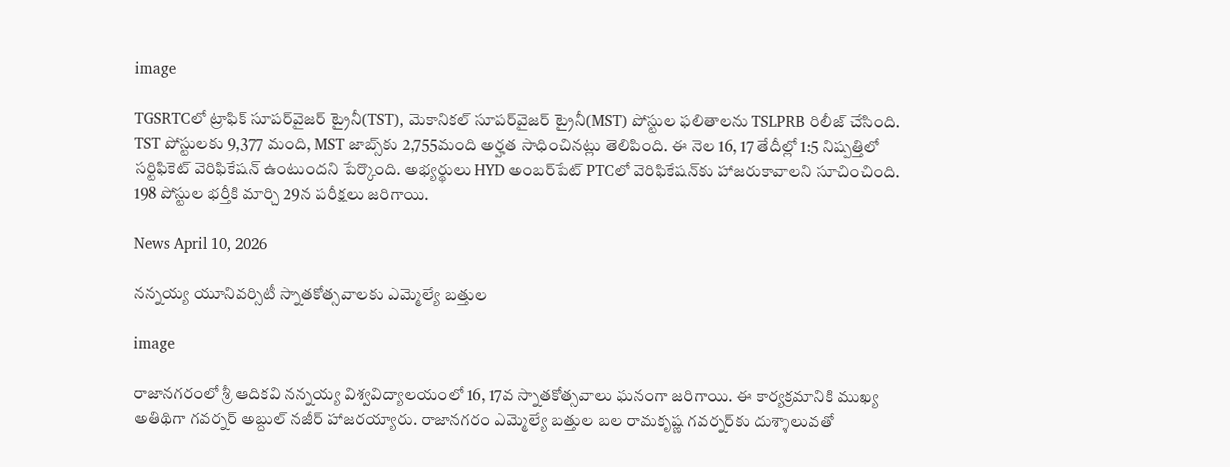image

TGSRTCలో ట్రాఫిక్ సూపర్‌వైజర్ ట్రైనీ(TST), మెకానికల్ సూపర్‌వైజర్ ట్రైనీ(MST) పోస్టుల ఫలితాలను TSLPRB రిలీజ్ చేసింది. TST పోస్టులకు 9,377 మంది, MST జాబ్స్‌కు 2,755మంది అర్హత సాధించినట్లు తెలిపింది. ఈ నెల 16, 17 తేదీల్లో 1:5 నిష్పత్తిలో సర్టిఫికెట్ వెరిఫికేషన్ ఉంటుందని పేర్కొంది. అభ్యర్థులు HYD అంబర్‌పేట్ PTCలో వెరిఫికేషన్‌కు హాజరుకావాలని సూచించింది. 198 పోస్టుల భర్తీకి మార్చి 29న పరీక్షలు జరిగాయి.

News April 10, 2026

నన్నయ్య యూనివర్సిటీ స్నాతకోత్సవాలకు ఎమ్మెల్యే బత్తుల

image

రాజానగరంలో శ్రీ ఆదికవి నన్నయ్య విశ్వవిద్యాలయంలో 16, 17వ స్నాతకోత్సవాలు ఘనంగా జరిగాయి. ఈ కార్యక్రమానికి ముఖ్య అతిథిగా గవర్నర్ అబ్దుల్ నజీర్ హాజరయ్యారు. రాజానగరం ఎమ్మెల్యే బత్తుల బల రామకృష్ణ గవర్నర్‌కు దుశ్శాలువతో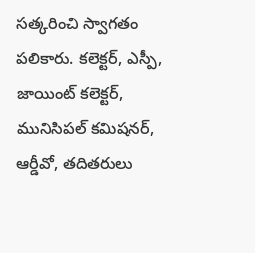సత్కరించి స్వాగతం పలికారు. కలెక్టర్, ఎస్పీ, జాయింట్ కలెక్టర్, మునిసిపల్ కమిషనర్, ఆర్డీవో, తదితరులు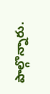పాల్గొన్నారు.